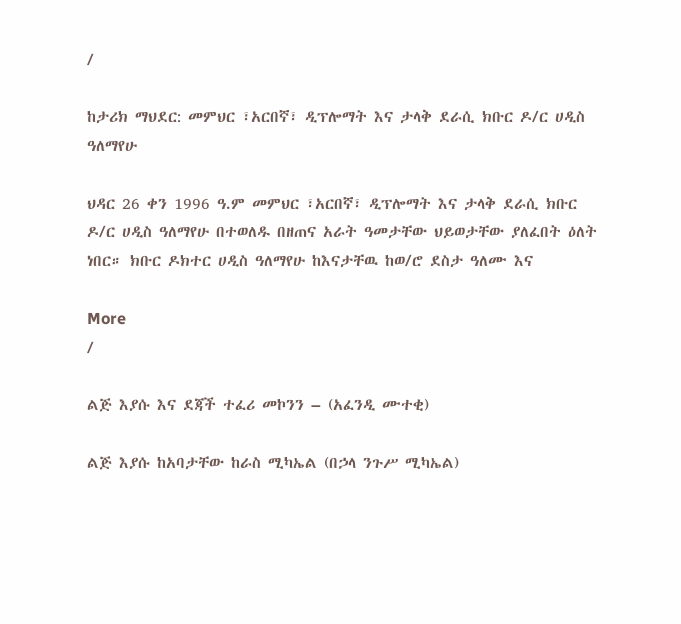/

ከታሪክ ማህደር: መምህር ፣አርበኛ፣ ዲፕሎማት እና ታላቅ ደራሲ ክቡር ዶ/ር ሀዲስ ዓለማየሁ

ህዳር 26 ቀን 1996 ዓ.ም መምህር ፣አርበኛ፣ ዲፕሎማት እና ታላቅ ደራሲ ክቡር ዶ/ር ሀዲስ ዓለማየሁ በተወለዱ በዘጠና አራት ዓመታቸው ህይወታቸው ያለፈበት ዕለት ነበር። ክቡር ዶክተር ሀዲስ ዓለማየሁ ከእናታቸዉ ከወ/ሮ ደስታ ዓለሙ እና

More
/

ልጅ እያሱ እና ደጃች ተፈሪ መኮንን – (አፈንዲ ሙተቂ)

ልጅ እያሱ ከአባታቸው ከራስ ሚካኤል (በኃላ ንጉሥ ሚካኤል)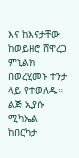እና ከእናታቸው ከወይዘሮ ሸዋረጋ ምኒልክ በወረሂመኑ ተንታ ላይ የተወለዱ። ልጅ ኢያሱ ሚካኤል ከበርካታ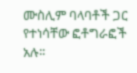ሙስሊም ባላባቶች ጋር የተነሳቸው ፎቶግራፎች አሉ፡፡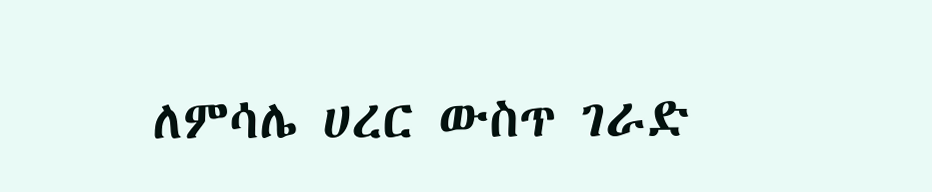ለምሳሌ ሀረር ውስጥ ገራድ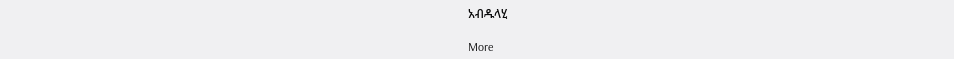አብዱላሂ

More